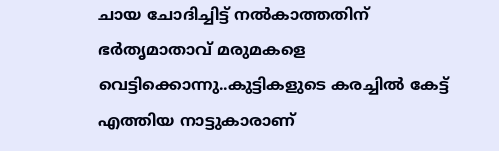ചായ ചോദിച്ചിട്ട് നൽകാത്തതിന് ഭർതൃമാതാവ് മരുമകളെ വെട്ടിക്കൊന്നു..കുട്ടികളുടെ കരച്ചിൽ കേട്ട് എത്തിയ നാട്ടുകാരാണ്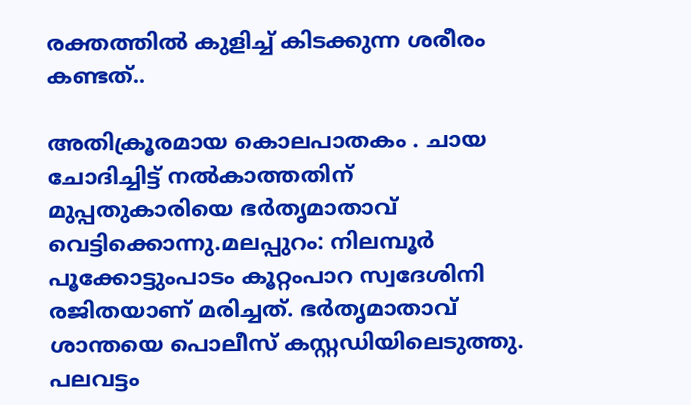രക്തത്തിൽ കുളിച്ച് കിടക്കുന്ന ശരീരം കണ്ടത്..

അതിക്രൂരമായ കൊലപാതകം . ചായ ചോദിച്ചിട്ട് നൽകാത്തതിന് മുപ്പതുകാരിയെ ഭർതൃമാതാവ് വെട്ടിക്കൊന്നു.മലപ്പുറം: നിലമ്പൂർ പൂക്കോട്ടുംപാടം കൂറ്റംപാറ സ്വദേശിനി രജിതയാണ് മരിച്ചത്. ഭർതൃമാതാവ് ശാന്തയെ പൊലീസ് കസ്റ്റഡിയിലെടുത്തു. പലവട്ടം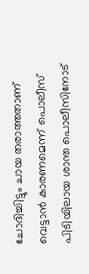ചോദിച്ചിട്ടും ചായ തരാത്തതാണ് വെട്ടാൻ കാരണമെന്ന് പൊലീസ് പിടിയിലായ ശാന്ത പൊലീസിനോട്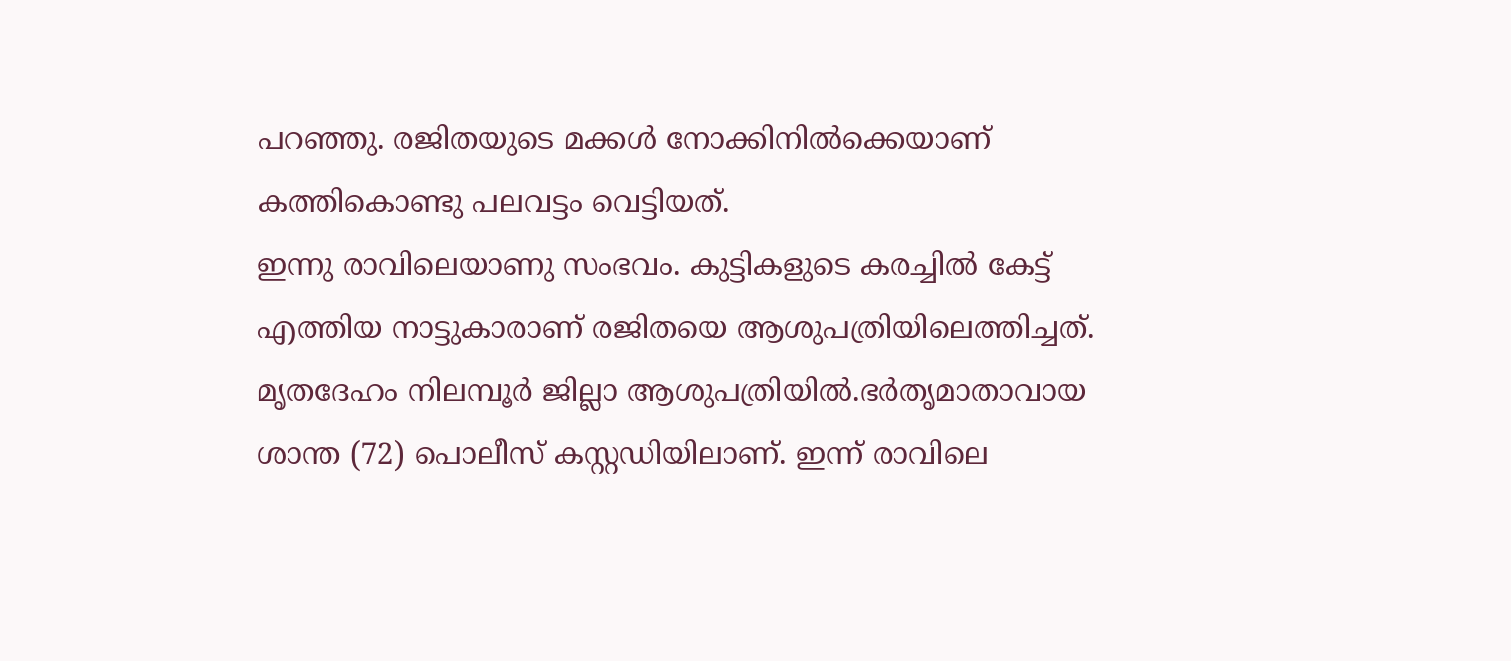പറഞ്ഞു. രജിതയുടെ മക്കൾ നോക്കിനിൽക്കെയാണ് കത്തികൊണ്ടു പലവട്ടം വെട്ടിയത്.
ഇന്നു രാവിലെയാണു സംഭവം. കുട്ടികളുടെ കരച്ചിൽ കേട്ട് എത്തിയ നാട്ടുകാരാണ് രജിതയെ ആശുപത്രിയിലെത്തിച്ചത്. മൃതദേഹം നിലമ്പൂർ ജില്ലാ ആശുപത്രിയിൽ.ഭർതൃമാതാവായ ശാന്ത (72) പൊലീസ് കസ്റ്റഡിയിലാണ്. ഇന്ന് രാവിലെ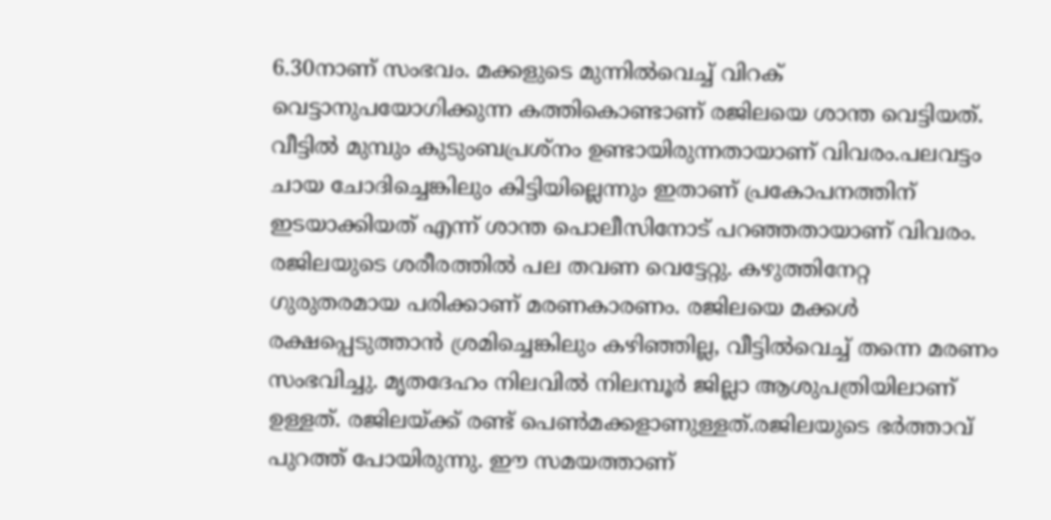6.30നാണ് സംഭവം. മക്കളുടെ മുന്നിൽവെച്ച് വിറക് വെട്ടാനുപയോഗിക്കുന്ന കത്തികൊണ്ടാണ് രജിലയെ ശാന്ത വെട്ടിയത്. വീട്ടിൽ മുമ്പും കുടുംബപ്രശ്നം ഉണ്ടായിരുന്നതായാണ് വിവരം.പലവട്ടം ചായ ചോദിച്ചെങ്കിലും കിട്ടിയില്ലെന്നും ഇതാണ് പ്രകോപനത്തിന് ഇടയാക്കിയത് എന്ന് ശാന്ത പൊലീസിനോട് പറഞ്ഞതായാണ് വിവരം.
രജിലയുടെ ശരീരത്തിൽ പല തവണ വെട്ടേറ്റു. കഴുത്തിനേറ്റ ഗുരുതരമായ പരിക്കാണ് മരണകാരണം. രജിലയെ മക്കൾ രക്ഷപ്പെടുത്താൻ ശ്രമിച്ചെങ്കിലും കഴിഞ്ഞില്ല, വീട്ടിൽവെച്ച് തന്നെ മരണം സംഭവിച്ചു. മൃതദേഹം നിലവിൽ നിലമ്പൂർ ജില്ലാ ആശുപത്രിയിലാണ് ഉള്ളത്. രജിലയ്ക്ക് രണ്ട് പെൺമക്കളാണുള്ളത്.രജിലയുടെ ഭർത്താവ് പുറത്ത് പോയിരുന്നു. ഈ സമയത്താണ്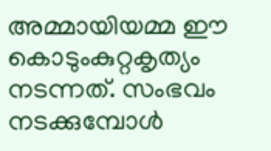അമ്മായിയമ്മ ഈ കൊടുംകുറ്റകൃത്യം നടന്നത്. സംഭവം നടക്കുമ്പോൾ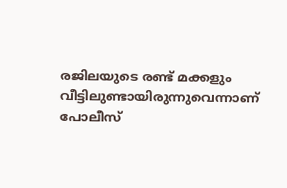രജിലയുടെ രണ്ട് മക്കളും വീട്ടിലുണ്ടായിരുന്നുവെന്നാണ് പോലീസ്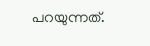പറയുന്നത്.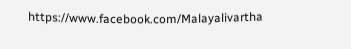https://www.facebook.com/Malayalivartha